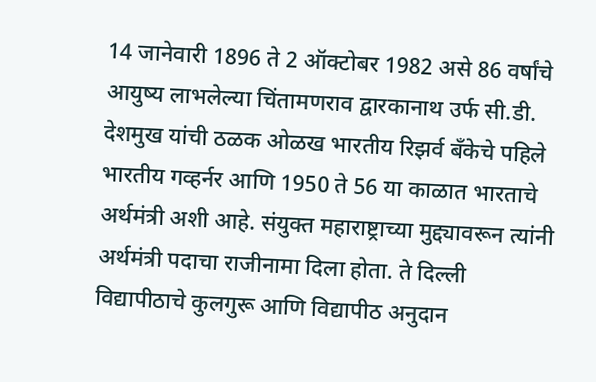14 जानेवारी 1896 ते 2 ऑक्टोबर 1982 असे 86 वर्षांचे आयुष्य लाभलेल्या चिंतामणराव द्वारकानाथ उर्फ सी.डी. देशमुख यांची ठळक ओळख भारतीय रिझर्व बँकेचे पहिले भारतीय गव्हर्नर आणि 1950 ते 56 या काळात भारताचे अर्थमंत्री अशी आहे. संयुक्त महाराष्ट्राच्या मुद्द्यावरून त्यांनी अर्थमंत्री पदाचा राजीनामा दिला होता. ते दिल्ली विद्यापीठाचे कुलगुरू आणि विद्यापीठ अनुदान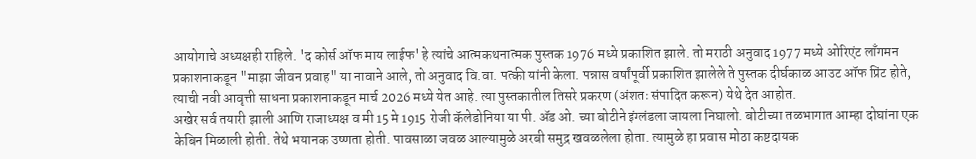आयोगाचे अध्यक्षही राहिले. 'द कोर्स ऑफ माय लाईफ' हे त्यांचे आत्मकथनात्मक पुस्तक 1976 मध्ये प्रकाशित झाले. तो मराठी अनुवाद 1977 मध्ये ओरिएंट लाँगमन प्रकाशनाकडून "माझा जीवन प्रवाह" या नावाने आले, तो अनुवाद वि.वा. पत्की यांनी केला. पन्नास वर्षांपूर्वी प्रकाशित झालेले ते पुस्तक दीर्घकाळ आउट ऑफ प्रिंट होते, त्याची नवी आवृत्ती साधना प्रकाशनाकडून मार्च 2026 मध्ये येत आहे. त्या पुस्तकातील तिसरे प्रकरण (अंशतः संपादित करून) येथे देत आहोत.
अखेर सर्व तयारी झाली आणि राजाध्यक्ष व मी 15 मे 1915 रोजी कॅलेडोनिया या पी. ॲड ओ. च्या बोटीने इंग्लंडला जायला निघालो. बोटीच्या तळभागात आम्हा दोघांना एक केबिन मिळाली होती. तेथे भयानक उष्णता होती. पावसाळा जवळ आल्यामुळे अरबी समुद्र खवळलेला होता. त्यामुळे हा प्रवास मोठा कष्टदायक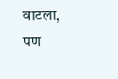वाटला, पण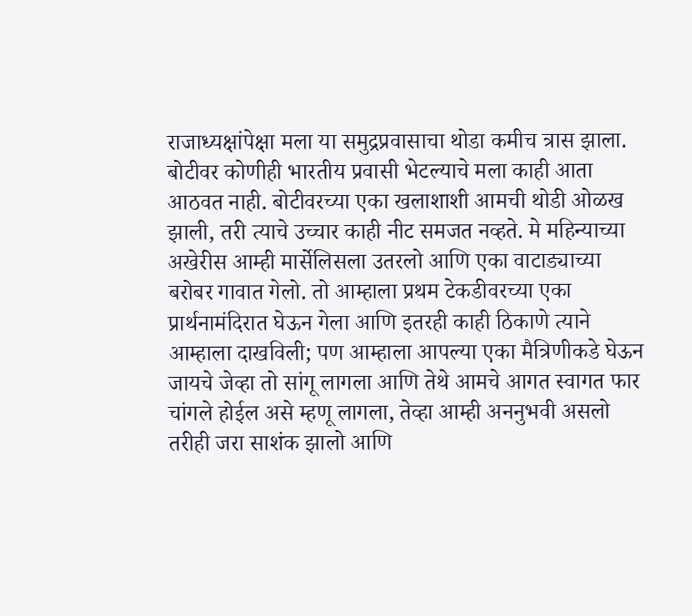राजाध्यक्षांपेक्षा मला या समुद्रप्रवासाचा थोडा कमीच त्रास झाला.
बोटीवर कोणीही भारतीय प्रवासी भेटल्याचे मला काही आता आठवत नाही. बोटीवरच्या एका खलाशाशी आमची थोडी ओळख झाली, तरी त्याचे उच्चार काही नीट समजत नव्हते. मे महिन्याच्या अखेरीस आम्ही मार्सेलिसला उतरलो आणि एका वाटाड्याच्या बरोबर गावात गेलो. तो आम्हाला प्रथम टेकडीवरच्या एका प्रार्थनामंदिरात घेऊन गेला आणि इतरही काही ठिकाणे त्याने आम्हाला दाखविली; पण आम्हाला आपल्या एका मैत्रिणीकडे घेऊन जायचे जेव्हा तो सांगू लागला आणि तेथे आमचे आगत स्वागत फार चांगले होईल असे म्हणू लागला, तेव्हा आम्ही अननुभवी असलो तरीही जरा साशंक झालो आणि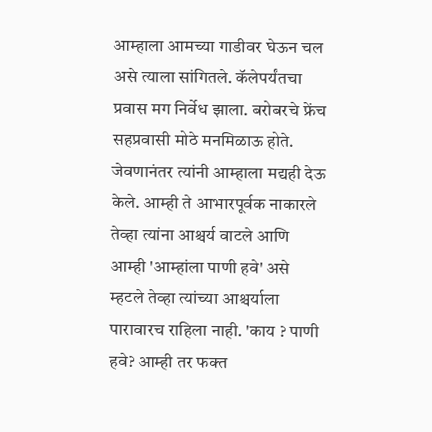आम्हाला आमच्या गाडीवर घेऊन चल असे त्याला सांगितले. कॅलेपर्यंतचा प्रवास मग निर्वेध झाला. बरोबरचे फ्रेंच सहप्रवासी मोठे मनमिळाऊ होते. जेवणानंतर त्यांनी आम्हाला मद्यही देऊ केले. आम्ही ते आभारपूर्वक नाकारले तेव्हा त्यांना आश्चर्य वाटले आणि आम्ही 'आम्हांला पाणी हवे' असे म्हटले तेव्हा त्यांच्या आश्चर्याला पारावारच राहिला नाही. 'काय ? पाणी हवे? आम्ही तर फक्त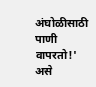अंघोळीसाठी पाणी वापरतो!' असे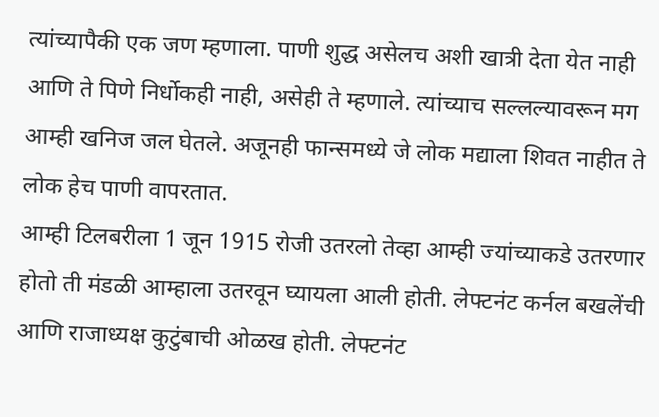त्यांच्यापैकी एक जण म्हणाला. पाणी शुद्ध असेलच अशी खात्री देता येत नाही आणि ते पिणे निर्धोकही नाही, असेही ते म्हणाले. त्यांच्याच सल्लल्यावरून मग आम्ही खनिज जल घेतले. अजूनही फान्समध्ये जे लोक मद्याला शिवत नाहीत ते लोक हेच पाणी वापरतात.
आम्ही टिलबरीला 1 जून 1915 रोजी उतरलो तेव्हा आम्ही ज्यांच्याकडे उतरणार होतो ती मंडळी आम्हाला उतरवून घ्यायला आली होती. लेफ्टनंट कर्नल बखलेंची आणि राजाध्यक्ष कुटुंबाची ओळख होती. लेफ्टनंट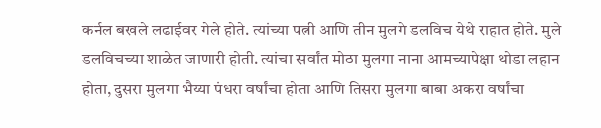कर्नल बखले लढाईवर गेले होते. त्यांच्या पत्नी आणि तीन मुलगे डलविच येथे राहात होते. मुले डलविचच्या शाळेत जाणारी होती. त्यांचा सर्वांत मोठा मुलगा नाना आमच्यापेक्षा थोडा लहान होता, दुसरा मुलगा भैय्या पंधरा वर्षांचा होता आणि तिसरा मुलगा बाबा अकरा वर्षांचा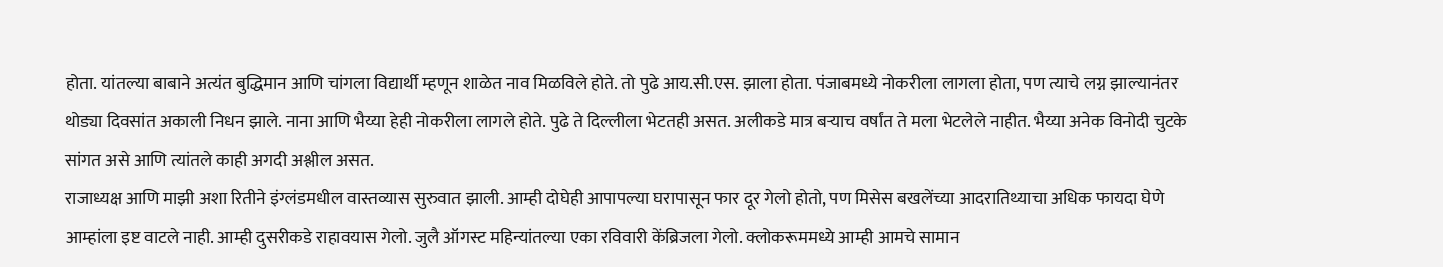होता. यांतल्या बाबाने अत्यंत बुद्धिमान आणि चांगला विद्यार्थी म्हणून शाळेत नाव मिळविले होते. तो पुढे आय.सी.एस. झाला होता. पंजाबमध्ये नोकरीला लागला होता, पण त्याचे लग्न झाल्यानंतर थोड्या दिवसांत अकाली निधन झाले. नाना आणि भैय्या हेही नोकरीला लागले होते. पुढे ते दिल्लीला भेटतही असत. अलीकडे मात्र बऱ्याच वर्षांत ते मला भेटलेले नाहीत. भैय्या अनेक विनोदी चुटके सांगत असे आणि त्यांतले काही अगदी अश्लील असत.
राजाध्यक्ष आणि माझी अशा रितीने इंग्लंडमधील वास्तव्यास सुरुवात झाली. आम्ही दोघेही आपापल्या घरापासून फार दूर गेलो होतो, पण मिसेस बखलेंच्या आदरातिथ्याचा अधिक फायदा घेणे आम्हांला इष्ट वाटले नाही. आम्ही दुसरीकडे राहावयास गेलो. जुलै ऑगस्ट महिन्यांतल्या एका रविवारी केंब्रिजला गेलो. क्लोकरूममध्ये आम्ही आमचे सामान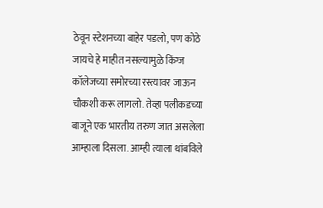ठेवून स्टेशनच्या बाहेर पडलो, पण कोठे जायचे हे माहीत नसल्यामुळे किंग्ज कॉलेजच्या समोरच्या रस्त्यावर जाऊन चौकशी करू लागलो. तेव्हा पलीकडच्या बाजूने एक भारतीय तरुण जात असलेला आम्हाला दिसला. आम्ही त्याला थांबविले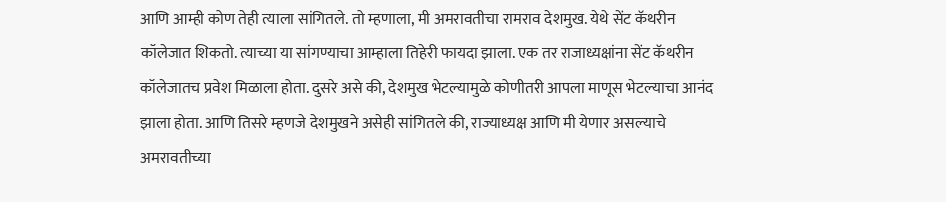आणि आम्ही कोण तेही त्याला सांगितले. तो म्हणाला, मी अमरावतीचा रामराव देशमुख. येथे सेंट कॅथरीन कॉलेजात शिकतो. त्याच्या या सांगण्याचा आम्हाला तिहेरी फायदा झाला. एक तर राजाध्यक्षांना सेंट कॅथरीन कॉलेजातच प्रवेश मिळाला होता. दुसरे असे की, देशमुख भेटल्यामुळे कोणीतरी आपला माणूस भेटल्याचा आनंद झाला होता. आणि तिसरे म्हणजे देशमुखने असेही सांगितले की, राज्याध्यक्ष आणि मी येणार असल्याचे अमरावतीच्या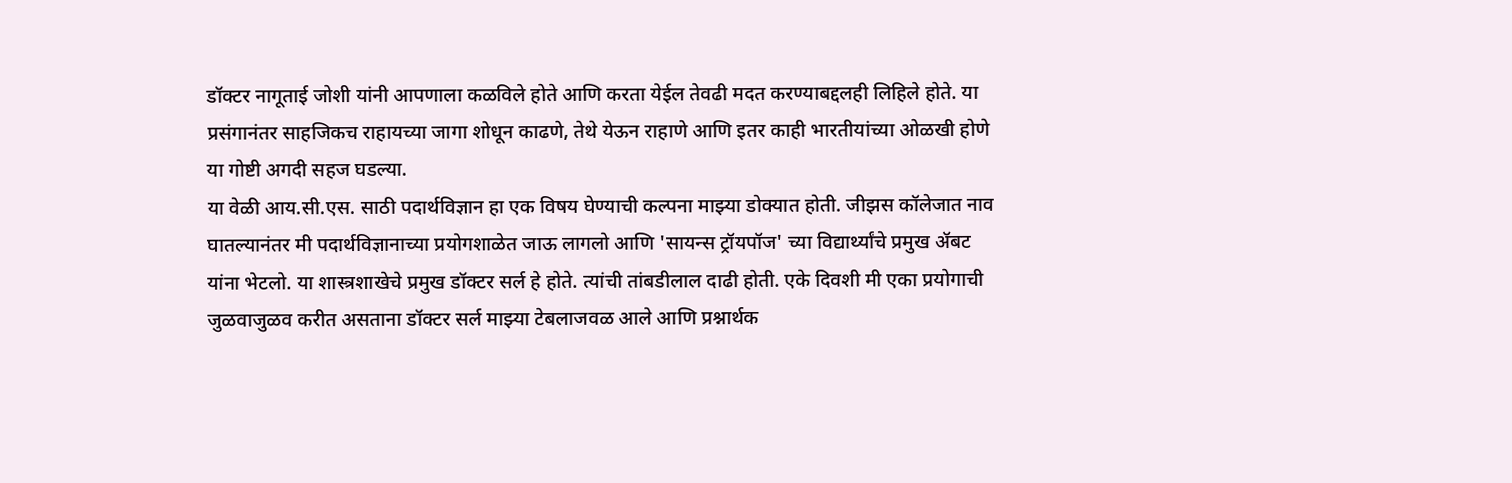डॉक्टर नागूताई जोशी यांनी आपणाला कळविले होते आणि करता येईल तेवढी मदत करण्याबद्दलही लिहिले होते. या प्रसंगानंतर साहजिकच राहायच्या जागा शोधून काढणे, तेथे येऊन राहाणे आणि इतर काही भारतीयांच्या ओळखी होणे या गोष्टी अगदी सहज घडल्या.
या वेळी आय.सी.एस. साठी पदार्थविज्ञान हा एक विषय घेण्याची कल्पना माझ्या डोक्यात होती. जीझस कॉलेजात नाव घातल्यानंतर मी पदार्थविज्ञानाच्या प्रयोगशाळेत जाऊ लागलो आणि 'सायन्स ट्रॉयपॉज' च्या विद्यार्थ्यांचे प्रमुख ॲबट यांना भेटलो. या शास्त्रशाखेचे प्रमुख डॉक्टर सर्ल हे होते. त्यांची तांबडीलाल दाढी होती. एके दिवशी मी एका प्रयोगाची जुळवाजुळव करीत असताना डॉक्टर सर्ल माझ्या टेबलाजवळ आले आणि प्रश्नार्थक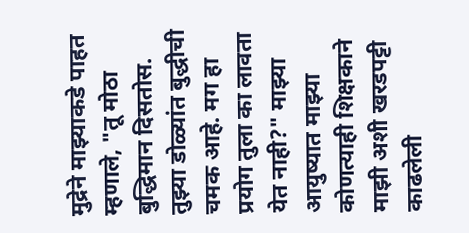मुद्रेने माझ्याकडे पाहत म्हणाले, "तू मोठा बुद्धिमान दिसतोस. तुझ्या डोळ्यांत बुद्धीची चमक आहे. मग हा प्रयोग तुला का लावता येत नाही?" माझ्या आयुष्यात माझ्या कोणत्याही शिक्षकाने माझी अशी खरडपट्टी काढलेली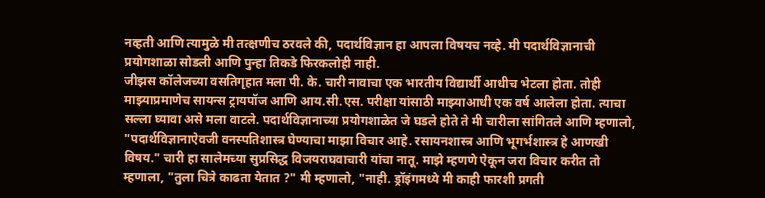नव्हती आणि त्यामुळे मी तत्क्षणीच ठरवले की, पदार्थविज्ञान हा आपला विषयच नव्हे. मी पदार्थविज्ञानाची प्रयोगशाळा सोडली आणि पुन्हा तिकडे फिरकलोही नाही.
जीझस कॉलेजच्या वसतिगृहात मला पी. के. चारी नावाचा एक भारतीय विद्यार्थी आधीच भेटला होता. तोही माझ्याप्रमाणेच सायन्स ट्रायपॉज आणि आय.सी.एस. परीक्षा यांसाठी माझ्याआधी एक वर्ष आलेला होता. त्याचा सल्ला घ्यावा असे मला वाटले. पदार्थविज्ञानाच्या प्रयोगशाळेत जे घडले होते ते मी चारीला सांगितले आणि म्हणालो, "पदार्थविज्ञानाऐवजी वनस्पतिशास्त्र घेण्याचा माझा विचार आहे. रसायनशास्त्र आणि भूगर्भशास्त्र हे आणखी विषय." चारी हा सालेमच्या सुप्रसिद्ध विजयराघवाचारी यांचा नातू. माझे म्हणणे ऐकून जरा विचार करीत तो म्हणाला, "तुला चित्रे काढता येतात ?" मी म्हणालो, "नाही. ड्रॉइंगमध्ये मी काही फारशी प्रगती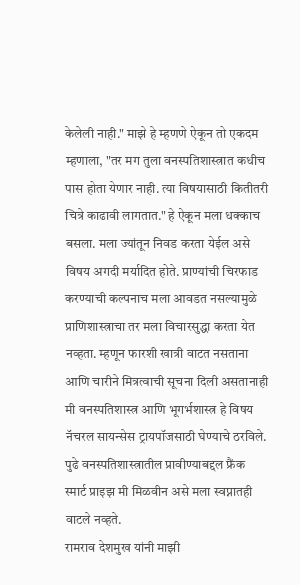केलेली नाही." माझे हे म्हणणे ऐकून तो एकदम म्हणाला, "तर मग तुला वनस्पतिशास्त्रात कधीच पास होता येणार नाही. त्या विषयासाठी कितीतरी चित्रे काढावी लागतात." हे ऐकून मला धक्काच बसला. मला ज्यांतून निवड करता येईल असे विषय अगदी मर्यादित होते. प्राण्यांची चिरफाड करण्याची कल्पनाच मला आवडत नसल्यामुळे प्राणिशास्त्राचा तर मला विचारसुद्धा करता येत नव्हता. म्हणून फारशी खात्री वाटत नसताना आणि चारीने मित्रत्वाची सूचना दिली असतानाही मी वनस्पतिशास्त्र आणि भूगर्भशास्त्र हे विषय नॅचरल सायन्सेस ट्रायपॉजसाठी घेण्याचे ठरविले. पुढे वनस्पतिशास्त्रातील प्रावीण्याबद्दल फ्रैंक स्मार्ट प्राइझ मी मिळवीन असे मला स्वप्नातही वाटले नव्हते.
रामराव देशमुख यांनी माझी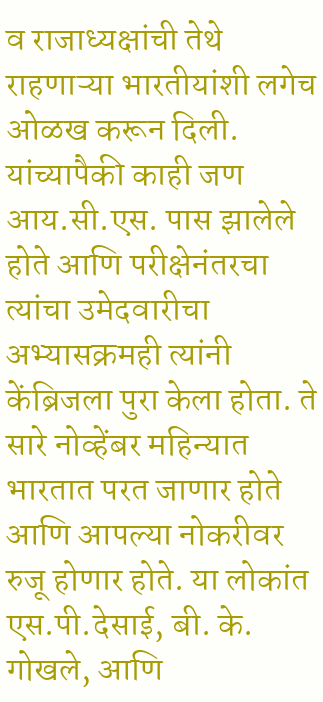व राजाध्यक्षांची तेथे राहणाऱ्या भारतीयांशी लगेच ओळख करून दिली. यांच्यापैकी काही जण आय.सी.एस. पास झालेले होते आणि परीक्षेनंतरचा त्यांचा उमेदवारीचा अभ्यासक्रमही त्यांनी केंब्रिजला पुरा केला होता. ते सारे नोव्हेंबर महिन्यात भारतात परत जाणार होते आणि आपल्या नोकरीवर रुजू होणार होते. या लोकांत एस.पी.देसाई, बी. के. गोखले, आणि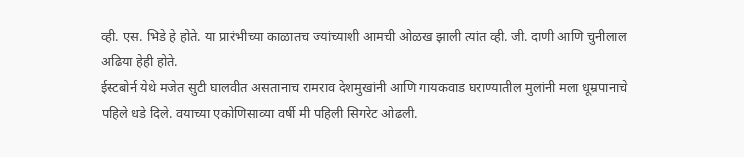व्ही. एस. भिडे हे होते. या प्रारंभीच्या काळातच ज्यांच्याशी आमची ओळख झाली त्यांत व्ही. जी. दाणी आणि चुनीलाल अढिया हेही होते.
ईस्टबोर्न येथे मजेत सुटी घालवीत असतानाच रामराव देशमुखांनी आणि गायकवाड घराण्यातील मुलांनी मला धूम्रपानाचे पहिले धडे दिले. वयाच्या एकोणिसाव्या वर्षी मी पहिली सिगरेट ओढली.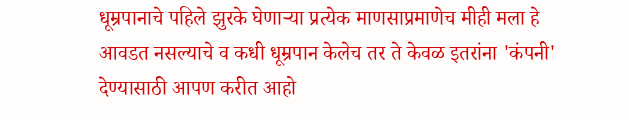धूम्रपानाचे पहिले झुरके घेणाऱ्या प्रत्येक माणसाप्रमाणेच मीही मला हे आवडत नसल्याचे व कधी धूम्रपान केलेच तर ते केवळ इतरांना 'कंपनी' देण्यासाठी आपण करीत आहो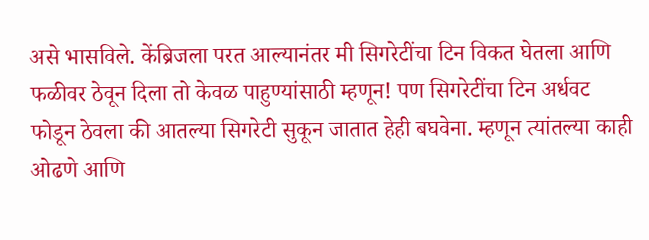असे भासविले. केंब्रिजला परत आल्यानंतर मी सिगरेटींचा टिन विकत घेतला आणि फळीवर ठेवून दिला तो केवळ पाहुण्यांसाठी म्हणून! पण सिगरेटींचा टिन अर्धवट फोडून ठेवला की आतल्या सिगरेटी सुकून जातात हेही बघवेना. म्हणून त्यांतल्या काही ओढणे आणि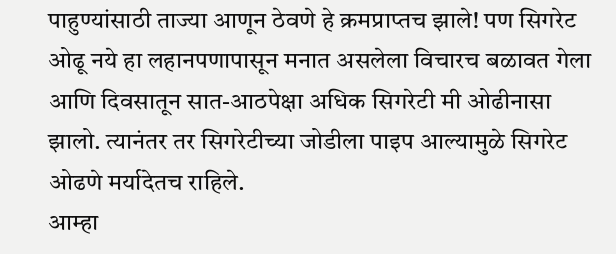पाहुण्यांसाठी ताज्या आणून ठेवणे हे क्रमप्राप्तच झाले! पण सिगरेट ओढू नये हा लहानपणापासून मनात असलेला विचारच बळावत गेला आणि दिवसातून सात-आठपेक्षा अधिक सिगरेटी मी ओढीनासा झालो. त्यानंतर तर सिगरेटीच्या जोडीला पाइप आल्यामुळे सिगरेट ओढणे मर्यादेतच राहिले.
आम्हा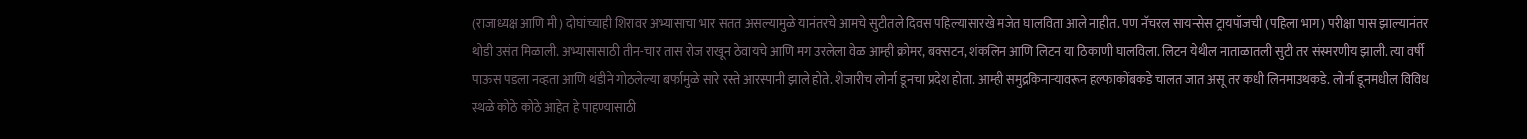(राजाध्यक्ष आणि मी) दोघांच्याही शिरावर अभ्यासाचा भार सतत असल्यामुळे यानंतरचे आमचे सुटीतले दिवस पहिल्यासारखे मजेत घालविता आले नाहीत. पण नॅचरल सायन्सेस ट्रायपॉजची (पहिला भाग) परीक्षा पास झाल्यानंतर थोडी उसंत मिळाली. अभ्यासासाठी तीन-चार तास रोज राखून ठेवायचे आणि मग उरलेला वेळ आम्ही क्रोमर, बक्सटन, शंकलिन आणि लिटन या ठिकाणी घालविला. लिटन येथील नाताळातली सुटी तर संस्मरणीय झाली. त्या वर्षी पाऊस पडला नव्हता आणि थंडीने गोठलेल्या बर्फामुळे सारे रस्ते आरस्पानी झाले होते. शेजारीच लोर्ना डूनचा प्रदेश होता. आम्ही समुद्रकिनाऱ्यावरून हल्फाकोंबकडे चालत जात असू तर कधी लिनमाउथकडे. लोर्ना डूनमधील विविध स्थळे कोठे कोठे आहेत हे पाहण्यासाठी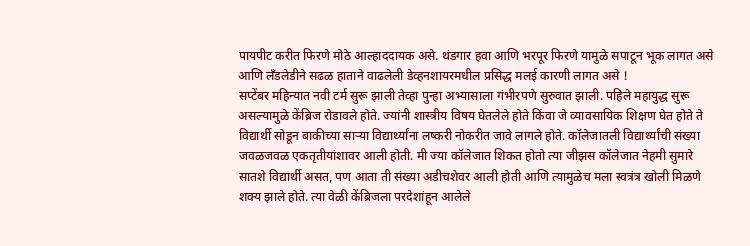पायपीट करीत फिरणे मोठे आल्हाददायक असे. थंडगार हवा आणि भरपूर फिरणे यामुळे सपाटून भूक लागत असे आणि लँडलेडीने सढळ हाताने वाढलेली डेव्हनशायरमधील प्रसिद्ध मलई कारणी लागत असे !
सप्टेंबर महिन्यात नवी टर्म सुरू झाली तेव्हा पुन्हा अभ्यासाला गंभीरपणे सुरुवात झाली. पहिले महायुद्ध सुरू असल्यामुळे केंब्रिज रोडावले होते. ज्यांनी शास्त्रीय विषय घेतलेले होते किंवा जे व्यावसायिक शिक्षण घेत होते ते विद्यार्थी सोडून बाकीच्या साऱ्या विद्यार्थ्यांना लष्करी नोकरीत जावे लागले होते. कॉलेजातली विद्यार्थ्यांची संख्या जवळजवळ एकतृतीयांशावर आली होती. मी ज्या कॉलेजात शिकत होतो त्या जीझस कॉलेजात नेहमी सुमारे सातशे विद्यार्थी असत, पण आता ती संख्या अडीचशेवर आली होती आणि त्यामुळेच मला स्वत्रंत्र खोली मिळणे शक्य झाले होते. त्या वेळी केंब्रिजला परदेशांहून आलेले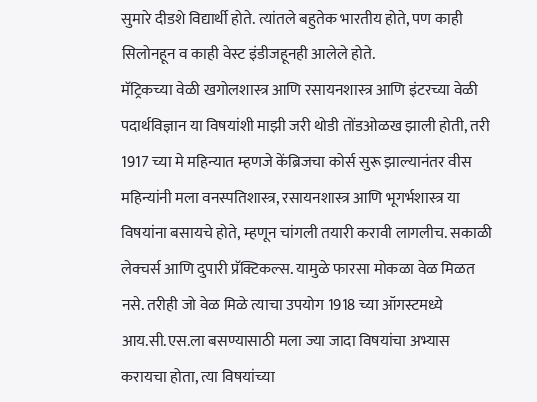सुमारे दीडशे विद्यार्थी होते. त्यांतले बहुतेक भारतीय होते, पण काही सिलोनहून व काही वेस्ट इंडीजहूनही आलेले होते.
मॅट्रिकच्या वेळी खगोलशास्त्र आणि रसायनशास्त्र आणि इंटरच्या वेळी पदार्थविज्ञान या विषयांशी माझी जरी थोडी तोंडओळख झाली होती, तरी 1917 च्या मे महिन्यात म्हणजे केंब्रिजचा कोर्स सुरू झाल्यानंतर वीस महिन्यांनी मला वनस्पतिशास्त्र, रसायनशास्त्र आणि भूगर्भशास्त्र या विषयांना बसायचे होते, म्हणून चांगली तयारी करावी लागलीच. सकाळी लेक्चर्स आणि दुपारी प्रॅक्टिकल्स. यामुळे फारसा मोकळा वेळ मिळत नसे. तरीही जो वेळ मिळे त्याचा उपयोग 1918 च्या ऑगस्टमध्ये आय.सी.एस.ला बसण्यासाठी मला ज्या जादा विषयांचा अभ्यास करायचा होता, त्या विषयांच्या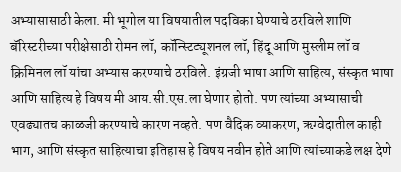अभ्यासासाठी केला. मी भूगोल या विषयातील पदविका घेण्याचे ठरविले शाणि बॅरिस्टरीच्या परीक्षेसाठी रोमन लॉ, कॉन्स्टिट्यूशनल लॉ, हिंदू आणि मुस्लीम लॉ व क्रिमिनल लॉ यांचा अभ्यास करण्याचे ठरविले. इंग्रजी भाषा आणि साहित्य, संस्कृत भाषा आणि साहित्य हे विषय मी आय.सी.एस.ला घेणार होतो. पण त्यांच्या अभ्यासाची एवढ्यातच काळजी करण्याचे कारण नव्हते. पण वैदिक व्याकरण, ऋग्वेदातील काही भाग, आणि संस्कृत साहित्याचा इतिहास हे विषय नवीन होते आणि त्यांच्याकडे लक्ष देणे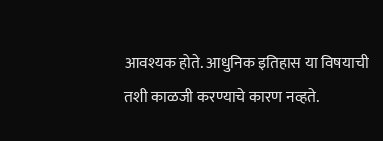आवश्यक होते. आधुनिक इतिहास या विषयाची तशी काळजी करण्याचे कारण नव्हते.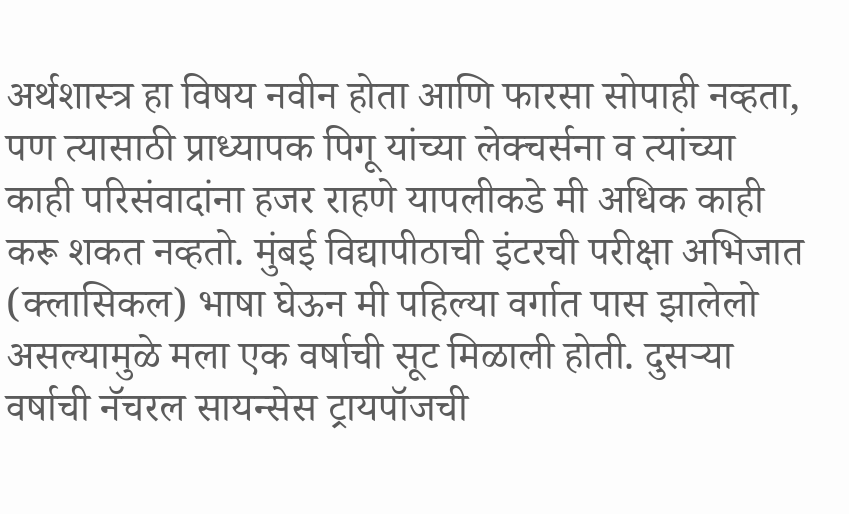अर्थशास्त्र हा विषय नवीन होता आणि फारसा सोपाही नव्हता, पण त्यासाठी प्राध्यापक पिगू यांच्या लेक्चर्सना व त्यांच्या काही परिसंवादांना हजर राहणे यापलीकडे मी अधिक काही करू शकत नव्हतो. मुंबई विद्यापीठाची इंटरची परीक्षा अभिजात (क्लासिकल) भाषा घेऊन मी पहिल्या वर्गात पास झालेलो असल्यामुळे मला एक वर्षाची सूट मिळाली होती. दुसऱ्या वर्षाची नॅचरल सायन्सेस ट्रायपॉजची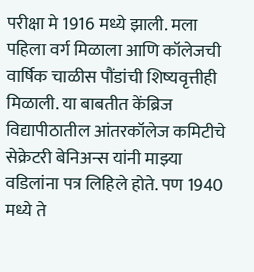परीक्षा मे 1916 मध्ये झाली. मला पहिला वर्ग मिळाला आणि कॉलेजची वार्षिक चाळीस पौंडांची शिष्यवृत्तीही मिळाली. या बाबतीत केंब्रिज विद्यापीठातील आंतरकॉलेज कमिटीचे सेक्रेटरी बेनिअन्स यांनी माझ्या वडिलांना पत्र लिहिले होते. पण 1940 मध्ये ते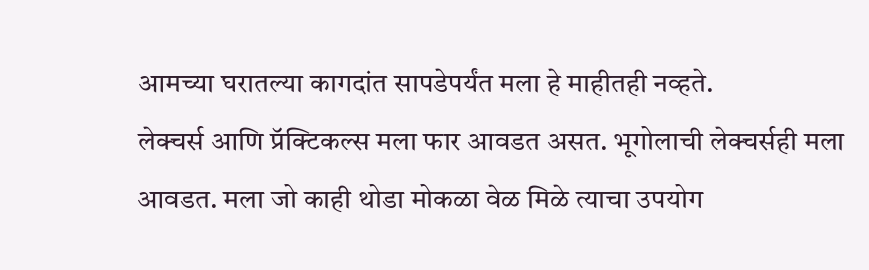आमच्या घरातल्या कागदांत सापडेपर्यंत मला हे माहीतही नव्हते.
लेक्चर्स आणि प्रॅक्टिकल्स मला फार आवडत असत. भूगोलाची लेक्चर्सही मला आवडत. मला जो काही थोडा मोकळा वेळ मिळे त्याचा उपयोग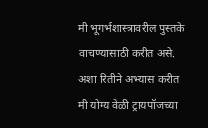मी भूगर्भशास्त्रावरील पुस्तके वाचण्यासाठी करीत असे. अशा रितीने अभ्यास करीत मी योग्य वेळी ट्रायपॉजच्या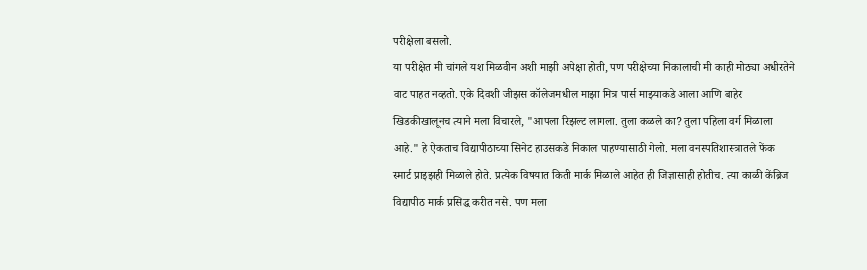परीक्षेला बसलो.
या परीक्षेत मी चांगले यश मिळवीन अशी माझी अपेक्षा होती, पण परीक्षेच्या निकालाची मी काही मोठ्या अधीरतेने वाट पाहत नव्हतो. एके दिवशी जीझस कॉलेजमधील माझा मित्र पार्स माझ्याकडे आला आणि बाहेर खिडकीखालूनच त्याने मला विचारले, "आपला रिझल्ट लागला. तुला कळले का? तुला पहिला वर्ग मिळाला आहे." हे ऐकताच विद्यापीठाच्या सिनेट हाउसकडे निकाल पाहण्यासाठी गेलो. मला वनस्पतिशास्त्रातले फेंक स्मार्ट प्राइझही मिळाले होते. प्रत्येक विषयात किती मार्क मिळाले आहेत ही जिज्ञासाही होतीच. त्या काळी केंब्रिज विद्यापीठ मार्क प्रसिद्ध करीत नसे. पण मला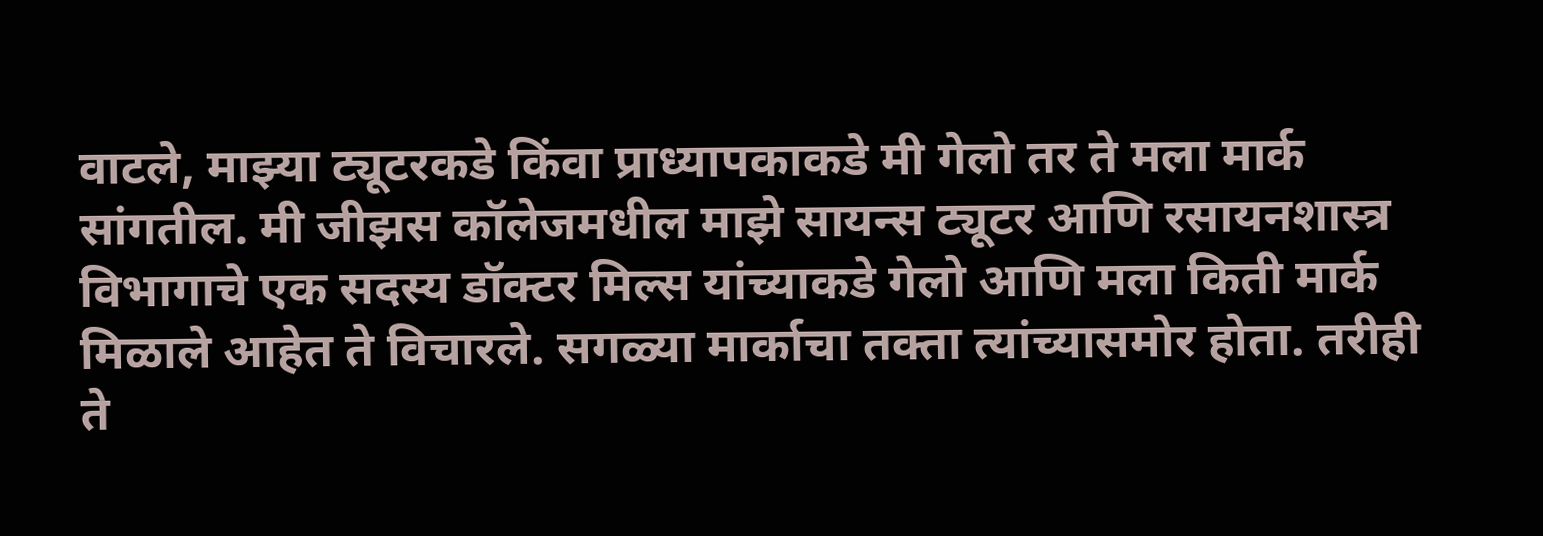वाटले, माझ्या ट्यूटरकडे किंवा प्राध्यापकाकडे मी गेलो तर ते मला मार्क सांगतील. मी जीझस कॉलेजमधील माझे सायन्स ट्यूटर आणि रसायनशास्त्र विभागाचे एक सदस्य डॉक्टर मिल्स यांच्याकडे गेलो आणि मला किती मार्क मिळाले आहेत ते विचारले. सगळ्या मार्काचा तक्ता त्यांच्यासमोर होता. तरीही ते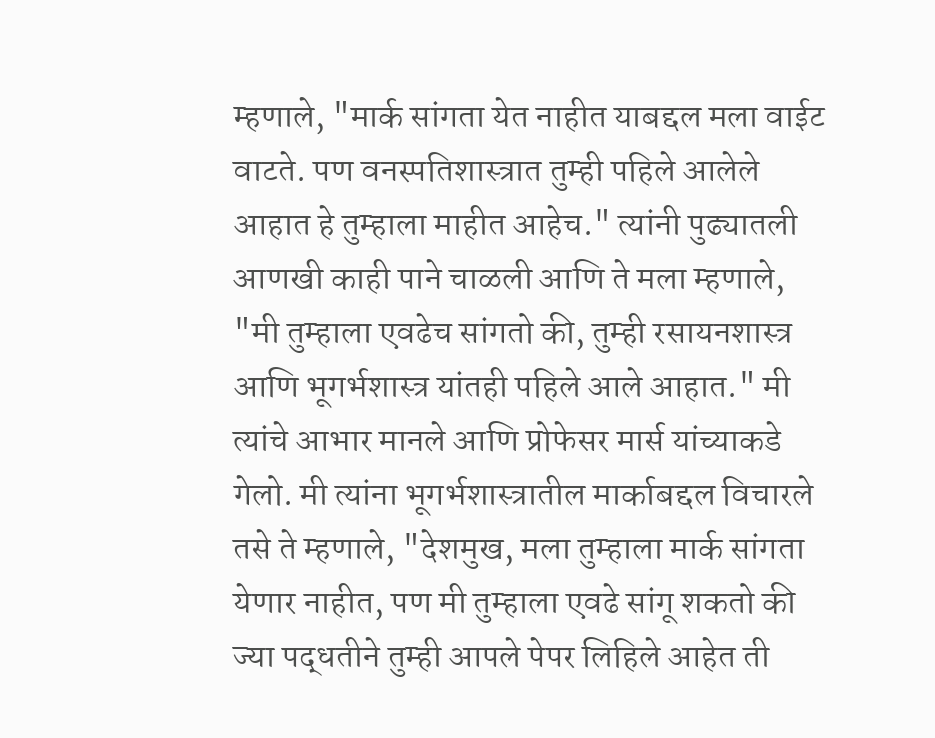म्हणाले, "मार्क सांगता येत नाहीत याबद्दल मला वाईट वाटते. पण वनस्पतिशास्त्रात तुम्ही पहिले आलेले आहात हे तुम्हाला माहीत आहेच." त्यांनी पुढ्यातली आणखी काही पाने चाळली आणि ते मला म्हणाले, "मी तुम्हाला एवढेच सांगतो की, तुम्ही रसायनशास्त्र आणि भूगर्भशास्त्र यांतही पहिले आले आहात." मी त्यांचे आभार मानले आणि प्रोफेसर मार्स यांच्याकडे गेलो. मी त्यांना भूगर्भशास्त्रातील मार्काबद्दल विचारले तसे ते म्हणाले, "देशमुख, मला तुम्हाला मार्क सांगता येणार नाहीत, पण मी तुम्हाला एवढे सांगू शकतो की ज्या पद्धतीने तुम्ही आपले पेपर लिहिले आहेत ती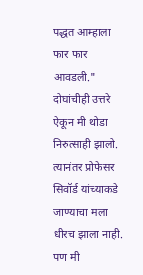पद्धत आम्हाला फार फार आवडली." दोघांचीही उत्तरे ऐकून मी थोडा निरुत्साही झालो. त्यानंतर प्रोफेसर सिवॉर्ड यांच्याकडे जाण्याचा मला धीरच झाला नाही. पण मी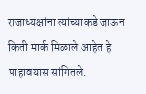राजाध्यक्षांना त्यांच्याकडे जाऊन किती मार्क मिळाले आहेत हे पाहावयास सांगितले.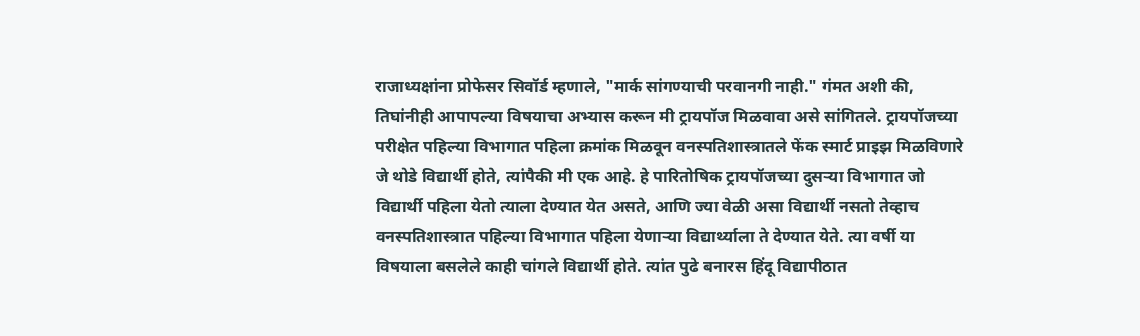राजाध्यक्षांना प्रोफेसर सिवॉर्ड म्हणाले, "मार्क सांगण्याची परवानगी नाही." गंमत अशी की, तिघांनीही आपापल्या विषयाचा अभ्यास करून मी ट्रायपॉज मिळवावा असे सांगितले. ट्रायपॉजच्या परीक्षेत पहिल्या विभागात पहिला क्रमांक मिळवून वनस्पतिशास्त्रातले फेंक स्मार्ट प्राइझ मिळविणारे जे थोडे विद्यार्थी होते, त्यांपैकी मी एक आहे. हे पारितोषिक ट्रायपॉजच्या दुसऱ्या विभागात जो विद्यार्थी पहिला येतो त्याला देण्यात येत असते, आणि ज्या वेळी असा विद्यार्थी नसतो तेव्हाच वनस्पतिशास्त्रात पहिल्या विभागात पहिला येणाऱ्या विद्यार्थ्याला ते देण्यात येते. त्या वर्षी या विषयाला बसलेले काही चांगले विद्यार्थी होते. त्यांत पुढे बनारस हिंदू विद्यापीठात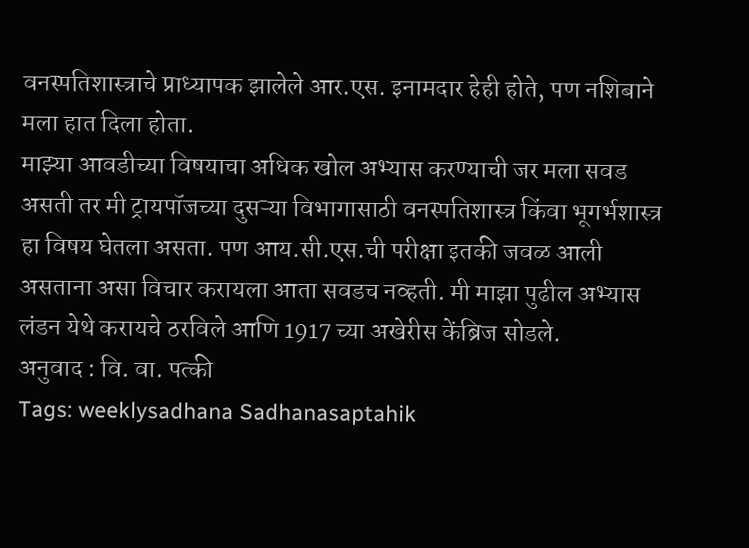वनस्पतिशास्त्राचे प्राध्यापक झालेले आर.एस. इनामदार हेही होते, पण नशिबाने मला हात दिला होता.
माझ्या आवडीच्या विषयाचा अधिक खोल अभ्यास करण्याची जर मला सवड असती तर मी ट्रायपॉजच्या दुसऱ्या विभागासाठी वनस्पतिशास्त्र किंवा भूगर्भशास्त्र हा विषय घेतला असता. पण आय.सी.एस.ची परीक्षा इतकी जवळ आली असताना असा विचार करायला आता सवडच नव्हती. मी माझा पुढील अभ्यास लंडन येथे करायचे ठरविले आणि 1917 च्या अखेरीस केंब्रिज सोडले.
अनुवाद : वि. वा. पत्की
Tags: weeklysadhana Sadhanasaptahik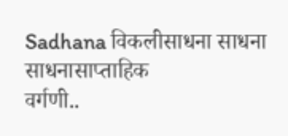Sadhana विकलीसाधना साधना साधनासाप्ताहिक
वर्गणी..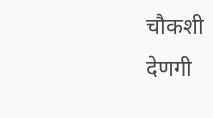चौकशी
देणगी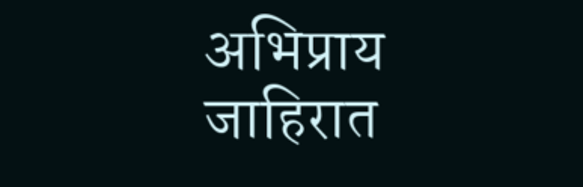अभिप्राय
जाहिरात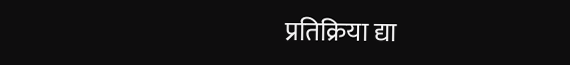प्रतिक्रिया द्या